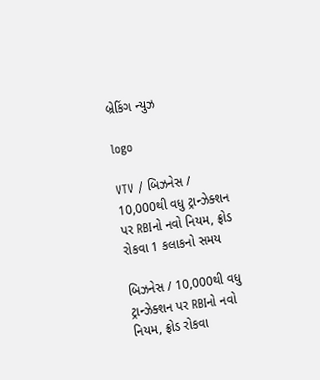બ્રેકિંગ ન્યુઝ

logo

VTV / બિઝનેસ / 10,000થી વધુ ટ્રાન્ઝેક્શન પર RBIનો નવો નિયમ, ફ્રોડ રોકવા 1 કલાકનો સમય

બિઝનેસ / 10,000થી વધુ ટ્રાન્ઝેક્શન પર RBIનો નવો નિયમ, ફ્રોડ રોકવા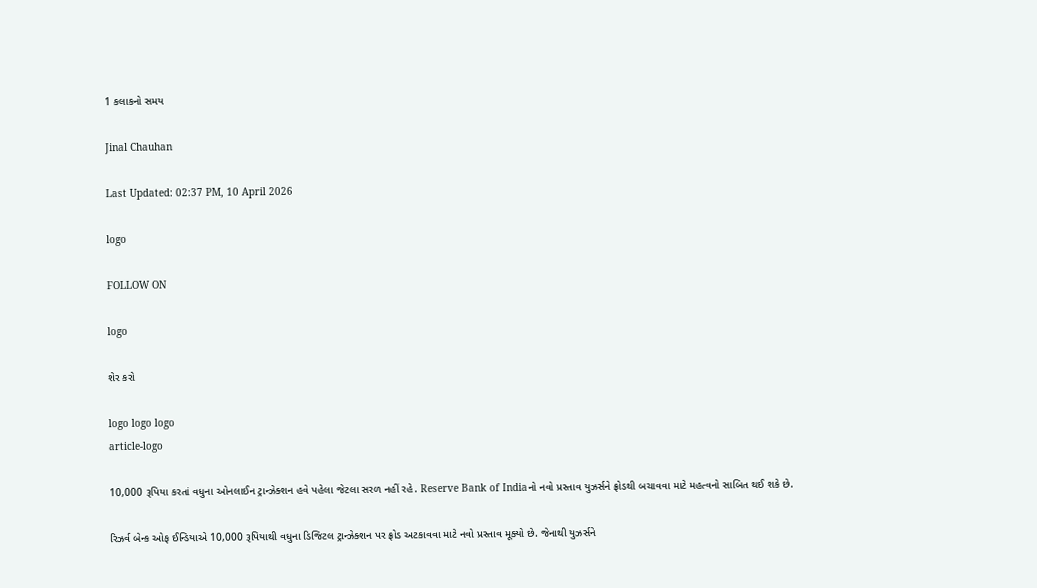1 કલાકનો સમય

Jinal Chauhan

Last Updated: 02:37 PM, 10 April 2026

logo

FOLLOW ON

logo

શેર કરો

logo logo logo
article-logo

10,000 રૂપિયા કરતાં વધુના ઓનલાઈન ટ્રાન્ઝેક્શન હવે પહેલા જેટલા સરળ નહીં રહે. Reserve Bank of Indiaનો નવો પ્રસ્તાવ યુઝર્સને ફ્રોડથી બચાવવા માટે મહત્વનો સાબિત થઈ શકે છે.

રિઝર્વ બેન્ક ઓફ ઈન્ડિયાએ 10,000 રૂપિયાથી વધુના ડિજિટલ ટ્રાન્ઝેક્શન પર ફ્રોડ અટકાવવા માટે નવો પ્રસ્તાવ મૂક્યો છે. જેનાથી યુઝર્સને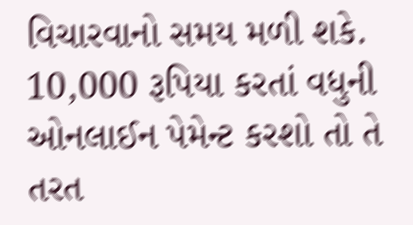વિચારવાનો સમય મળી શકે. 10,000 રૂપિયા કરતાં વધુની ઓનલાઈન પેમેન્ટ કરશો તો તે તરત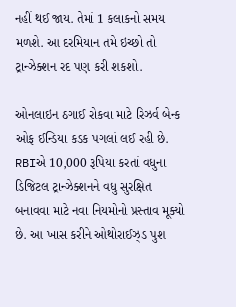નહીં થઈ જાય. તેમાં 1 કલાકનો સમય મળશે. આ દરમિયાન તમે ઇચ્છો તો ટ્રાન્ઝેક્શન રદ પણ કરી શકશો.

ઓનલાઇન ઠગાઈ રોકવા માટે રિઝર્વ બેન્ક ઓફ ઈન્ડિયા કડક પગલાં લઈ રહી છે. RBIએ 10,000 રૂપિયા કરતાં વધુના ડિજિટલ ટ્રાન્ઝેક્શનને વધુ સુરક્ષિત બનાવવા માટે નવા નિયમોનો પ્રસ્તાવ મૂક્યો છે. આ ખાસ કરીને ઓથોરાઈઝ્ડ પુશ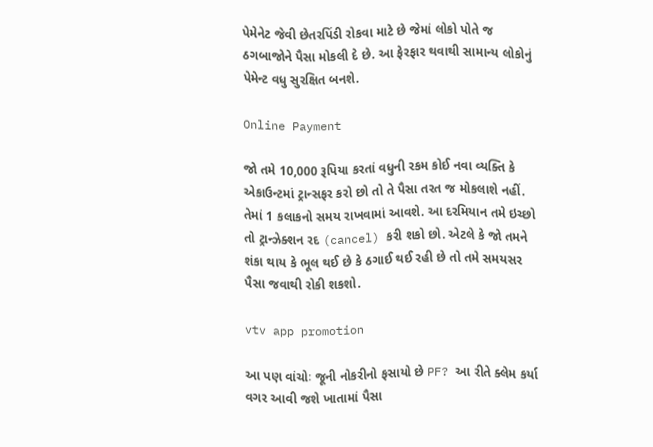પેમેનેટ જેવી છેતરપિંડી રોકવા માટે છે જેમાં લોકો પોતે જ ઠગબાજોને પૈસા મોકલી દે છે. આ ફેરફાર થવાથી સામાન્ય લોકોનું પેમેન્ટ વધુ સુરક્ષિત બનશે.

Online Payment

જો તમે 10,000 રૂપિયા કરતાં વધુની રકમ કોઈ નવા વ્યક્તિ કે એકાઉન્ટમાં ટ્રાન્સફર કરો છો તો તે પૈસા તરત જ મોકલાશે નહીં. તેમાં 1 કલાકનો સમય રાખવામાં આવશે. આ દરમિયાન તમે ઇચ્છો તો ટ્રાન્ઝેક્શન રદ (cancel) કરી શકો છો. એટલે કે જો તમને શંકા થાય કે ભૂલ થઈ છે કે ઠગાઈ થઈ રહી છે તો તમે સમયસર પૈસા જવાથી રોકી શકશો.

vtv app promotion

આ પણ વાંચોઃ જૂની નોકરીનો ફસાયો છે PF? આ રીતે ક્લેમ કર્યા વગર આવી જશે ખાતામાં પૈસા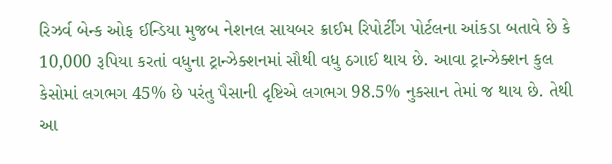રિઝર્વ બેન્ક ઓફ ઈન્ડિયા મુજબ નેશનલ સાયબર ક્રાઈમ રિપોર્ટીંગ પોર્ટલના આંકડા બતાવે છે કે 10,000 રૂપિયા કરતાં વધુના ટ્રાન્ઝેક્શનમાં સૌથી વધુ ઠગાઈ થાય છે. આવા ટ્રાન્ઝેક્શન કુલ કેસોમાં લગભગ 45% છે પરંતુ પૈસાની દૃષ્ટિએ લગભગ 98.5% નુકસાન તેમાં જ થાય છે. તેથી આ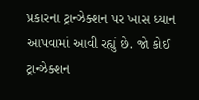પ્રકારના ટ્રાન્ઝેક્શન પર ખાસ ધ્યાન આપવામાં આવી રહ્યું છે. જો કોઈ ટ્રાન્ઝેક્શન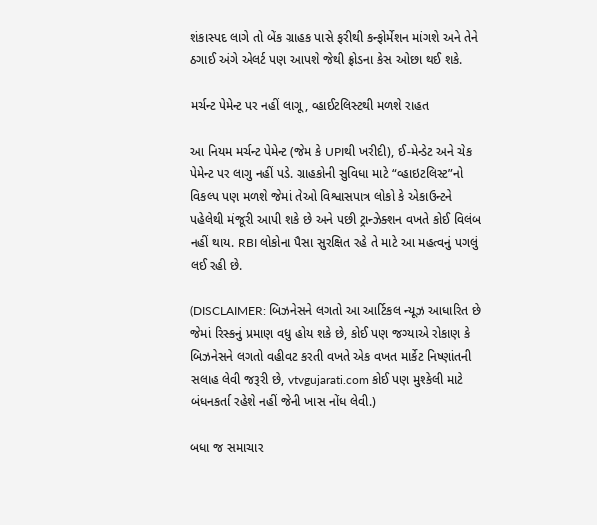શંકાસ્પદ લાગે તો બેંક ગ્રાહક પાસે ફરીથી કન્ફોર્મેશન માંગશે અને તેને ઠગાઈ અંગે એલર્ટ પણ આપશે જેથી ફ્રોડના કેસ ઓછા થઈ શકે.

મર્ચન્ટ પેમેન્ટ પર નહીં લાગૂ, વ્હાઈટલિસ્ટથી મળશે રાહત

આ નિયમ મર્ચન્ટ પેમેન્ટ (જેમ કે UPIથી ખરીદી), ઈ-મેન્ડેટ અને ચેક પેમેન્ટ પર લાગુ નહીં પડે. ગ્રાહકોની સુવિધા માટે “વ્હાઇટલિસ્ટ”નો વિકલ્પ પણ મળશે જેમાં તેઓ વિશ્વાસપાત્ર લોકો કે એકાઉન્ટને પહેલેથી મંજૂરી આપી શકે છે અને પછી ટ્રાન્ઝેક્શન વખતે કોઈ વિલંબ નહીં થાય. RBI લોકોના પૈસા સુરક્ષિત રહે તે માટે આ મહત્વનું પગલું લઈ રહી છે.

(DISCLAIMER: બિઝનેસને લગતો આ આર્ટિકલ ન્યૂઝ આધારિત છે જેમાં રિસ્કનું પ્રમાણ વધુ હોય શકે છે, કોઈ પણ જગ્યાએ રોકાણ કે બિઝનેસને લગતો વહીવટ કરતી વખતે એક વખત માર્કેટ નિષ્ણાંતની સલાહ લેવી જરૂરી છે, vtvgujarati.com કોઈ પણ મુશ્કેલી માટે બંધનકર્તા રહેશે નહીં જેની ખાસ નોંધ લેવી.)

બધા જ સમાચાર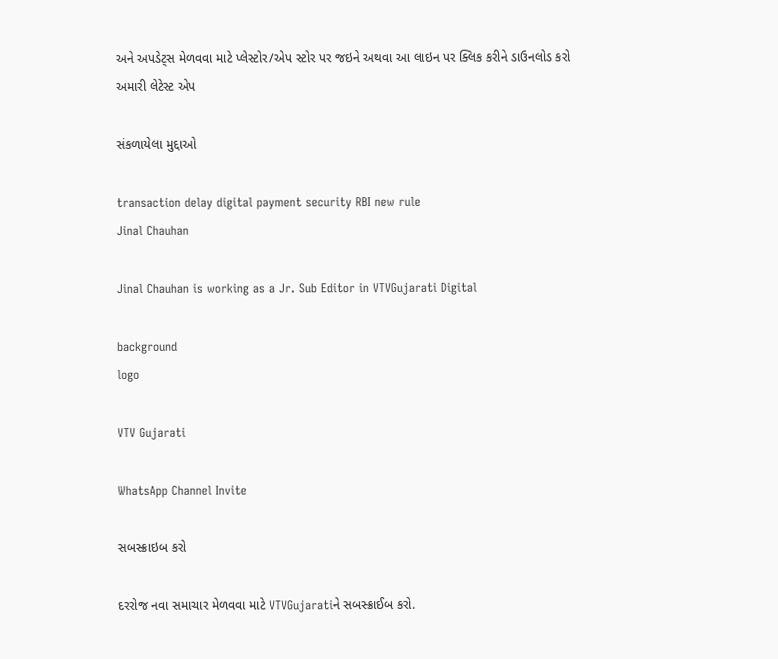અને અપડેટ્સ મેળવવા માટે પ્લેસ્ટોર/એપ સ્ટોર પર જઇને અથવા આ લાઇન પર ક્લિક કરીને ડાઉનલોડ કરો અમારી લેટેસ્ટ એપ

સંકળાયેલા મુદ્દાઓ

transaction delay digital payment security RBI new rule
Jinal Chauhan

Jinal Chauhan is working as a Jr. Sub Editor in VTVGujarati Digital

background
logo

VTV Gujarati

WhatsApp Channel Invite

સબસ્ક્રાઇબ કરો

દરરોજ નવા સમાચાર મેળવવા માટે VTVGujaratiને સબસ્ક્રાઈબ કરો.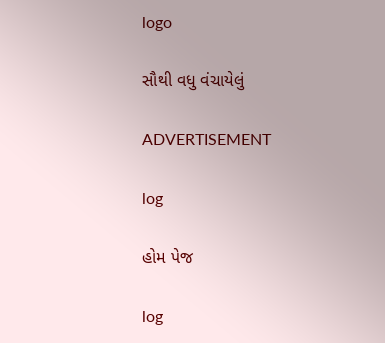logo

સૌથી વધુ વંચાયેલું

ADVERTISEMENT

log

હોમ પેજ

log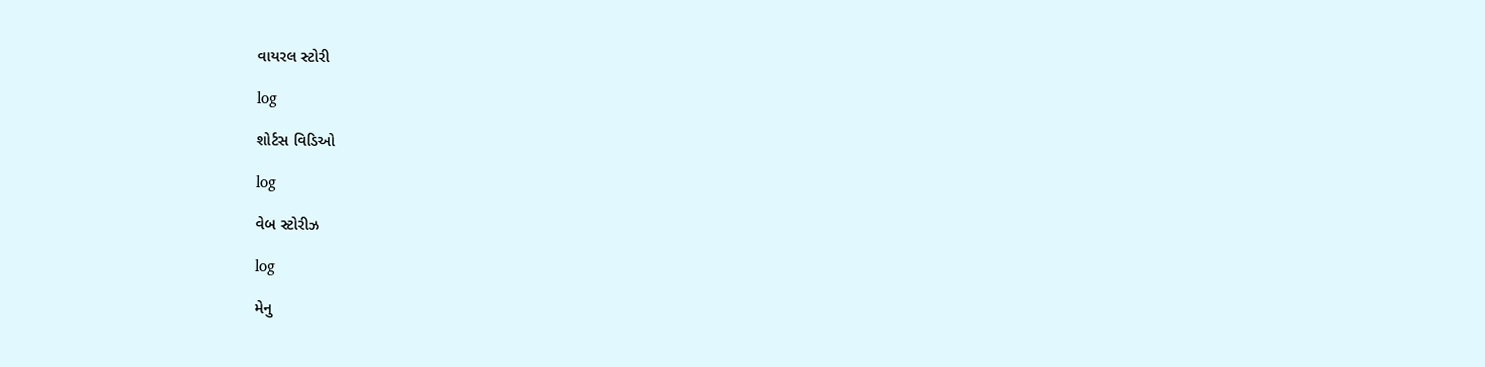વાયરલ સ્ટોરી

log

શોર્ટસ વિડિઓ

log

વેબ સ્ટોરીઝ

log

મેનુ